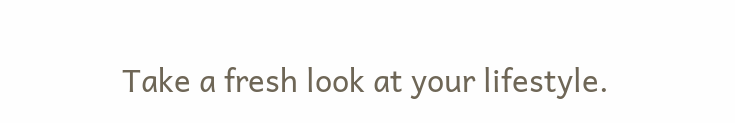Take a fresh look at your lifestyle.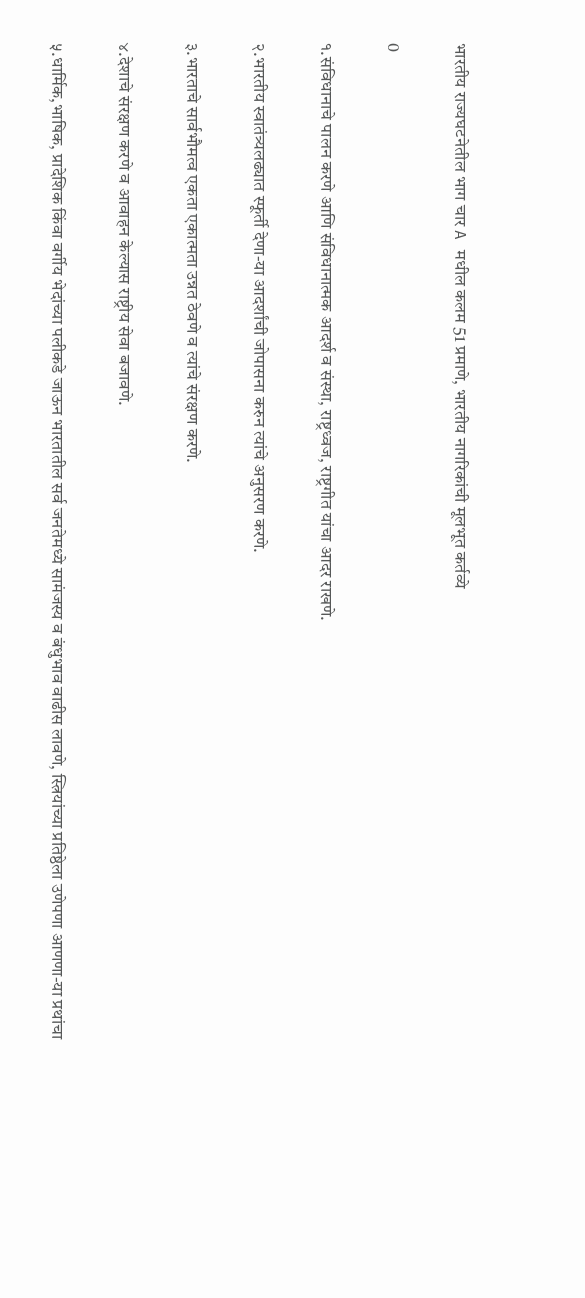भारतीय राज्यघटनेतील भाग चार A मधील कलम 51 प्रमाणे, भारतीय नागरिकांची मूलभूत कर्तव्ये

0

१.संविधानाचे पालन करणे आणि संविधानात्मक आदर्श व संस्था, राष्ट्रध्वज, राष्ट्रगीत यांचा आदर राखणे.

२.भारतीय स्वातंत्र्यलढ्यात स्फूर्ती देणा-या आदर्शांची जोपासना करुन त्यांचे अनुसरण करणे.

३.भारताचे सार्वभौमत्व एकता एकात्मता उन्नत ठेवणे व त्यांचे संरक्षण करणे.

४.देशाचे संरक्षण करणे व आवाहन केल्यास राष्ट्रीय सेवा बजावणे.

५.धार्मिक,भाषिक, प्रादेशिक किंवा वर्गीय भेदांच्या पलीकडे जाऊन भारतातील सर्व जनतेमध्ये सामंजस्य व बंधुभाव वाढीस लावणे, स्त्रियांच्या प्रतिष्ठेला उणेपणा आणणा-या प्रथांचा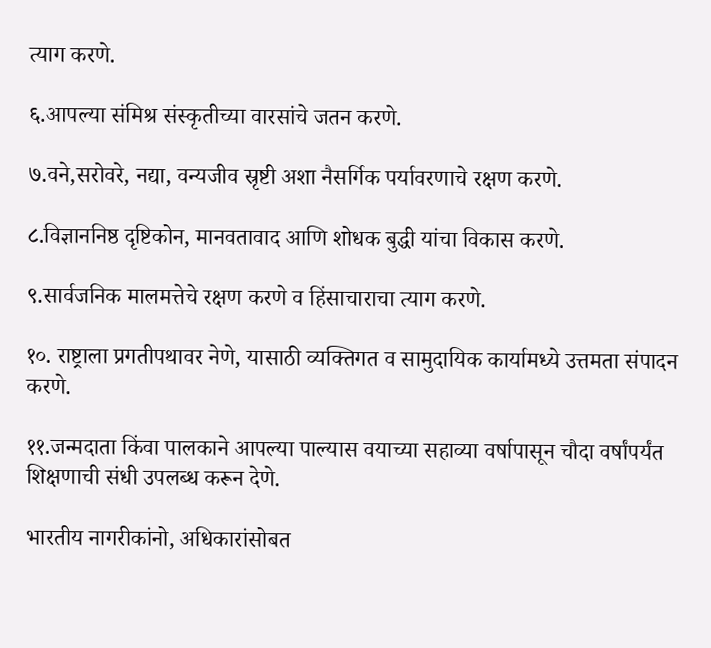त्याग करणे.

६.आपल्या संमिश्र संस्कृतीच्या वारसांचे जतन करणे.

७.वने,सरोवरे, नद्या, वन्यजीव स्रृष्टी अशा नैसर्गिक पर्यावरणाचे रक्षण करणे.

८.विज्ञाननिष्ठ दृष्टिकोन, मानवतावाद आणि शोधक बुद्धी यांचा विकास करणे.

९.सार्वजनिक मालमत्तेचे रक्षण करणे व हिंसाचाराचा त्याग करणे.

१०. राष्ट्राला प्रगतीपथावर नेणे, यासाठी व्यक्तिगत व सामुदायिक कार्यामध्ये उत्तमता संपादन करणे.

११.जन्मदाता किंवा पालकाने आपल्या पाल्यास वयाच्या सहाव्या वर्षापासून चौदा वर्षांपर्यंत शिक्षणाची संधी उपलब्ध करून देणे.

भारतीय नागरीकांनो, अधिकारांसोबत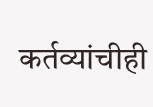कर्तव्यांचीही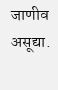जाणीव असूद्या.